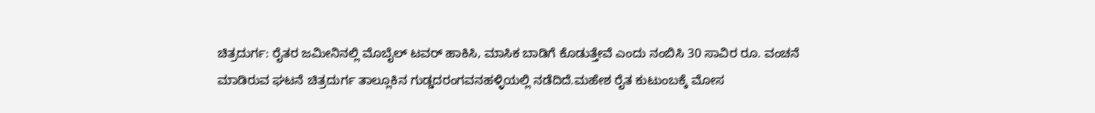ಚಿತ್ರದುರ್ಗ: ರೈತರ ಜಮೀನಿನಲ್ಲಿ ಮೊಬೈಲ್ ಟವರ್ ಹಾಕಿಸಿ, ಮಾಸಿಕ ಬಾಡಿಗೆ ಕೊಡುತ್ತೇವೆ ಎಂದು ನಂಬಿಸಿ 30 ಸಾವಿರ ರೂ. ವಂಚನೆ ಮಾಡಿರುವ ಘಟನೆ ಚಿತ್ರದುರ್ಗ ತಾಲ್ಲೂಕಿನ ಗುಡ್ಡದರಂಗವನಹಳ್ಳಿಯಲ್ಲಿ ನಡೆದಿದೆ.ಮಹೇಶ ರೈತ ಕುಟುಂಬಕ್ಕೆ ಮೋಸ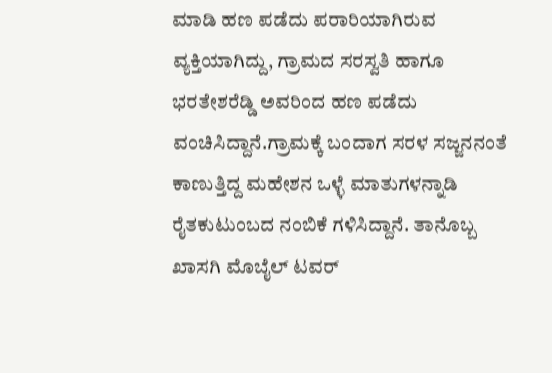ಮಾಡಿ ಹಣ ಪಡೆದು ಪರಾರಿಯಾಗಿರುವ ವ್ಯಕ್ತಿಯಾಗಿದ್ದು, ಗ್ರಾಮದ ಸರಸ್ವತಿ ಹಾಗೂ ಭರತೇಶರೆಡ್ಡಿ ಅವರಿಂದ ಹಣ ಪಡೆದು ವಂಚಿಸಿದ್ದಾನೆ.ಗ್ರಾಮಕ್ಕೆ ಬಂದಾಗ ಸರಳ ಸಜ್ಜನನಂತೆ ಕಾಣುತ್ತಿದ್ದ ಮಹೇಶನ ಒಳ್ಳೆ ಮಾತುಗಳನ್ನಾಡಿ ರೈತಕುಟುಂಬದ ನಂಬಿಕೆ ಗಳಿಸಿದ್ದಾನೆ. ತಾನೊಬ್ಬ ಖಾಸಗಿ ಮೊಬೈಲ್ ಟವರ್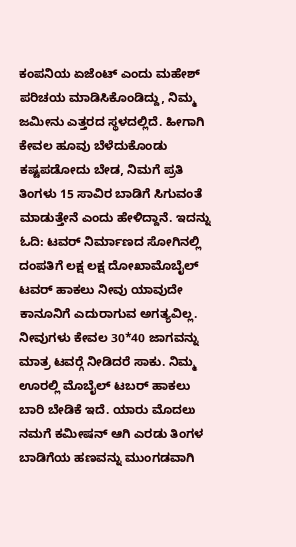ಕಂಪನಿಯ ಏಜೆಂಟ್ ಎಂದು ಮಹೇಶ್ ಪರಿಚಯ ಮಾಡಿಸಿಕೊಂಡಿದ್ದು, ನಿಮ್ಮ ಜಮೀನು ಎತ್ತರದ ಸ್ಥಳದಲ್ಲಿದೆ. ಹೀಗಾಗಿ ಕೇವಲ ಹೂವು ಬೆಳೆದುಕೊಂಡು ಕಷ್ಟಪಡೋದು ಬೇಡ, ನಿಮಗೆ ಪ್ರತಿ ತಿಂಗಳು 15 ಸಾವಿರ ಬಾಡಿಗೆ ಸಿಗುವಂತೆ ಮಾಡುತ್ತೇನೆ ಎಂದು ಹೇಳಿದ್ದಾನೆ. ಇದನ್ನು ಓದಿ: ಟವರ್ ನಿರ್ಮಾಣದ ಸೋಗಿನಲ್ಲಿ ದಂಪತಿಗೆ ಲಕ್ಷ ಲಕ್ಷ ದೋಖಾಮೊಬೈಲ್ ಟವರ್ ಹಾಕಲು ನೀವು ಯಾವುದೇ ಕಾನೂನಿಗೆ ಎದುರಾಗುವ ಅಗತ್ಯವಿಲ್ಲ. ನೀವುಗಳು ಕೇವಲ 30*40 ಜಾಗವನ್ನು ಮಾತ್ರ ಟವರ್‍ಗೆ ನೀಡಿದರೆ ಸಾಕು. ನಿಮ್ಮ ಊರಲ್ಲಿ ಮೊಬೈಲ್ ಟಬರ್ ಹಾಕಲು ಬಾರಿ ಬೇಡಿಕೆ ಇದೆ. ಯಾರು ಮೊದಲು ನಮಗೆ ಕಮೀಷನ್ ಆಗಿ ಎರಡು ತಿಂಗಳ ಬಾಡಿಗೆಯ ಹಣವನ್ನು ಮುಂಗಡವಾಗಿ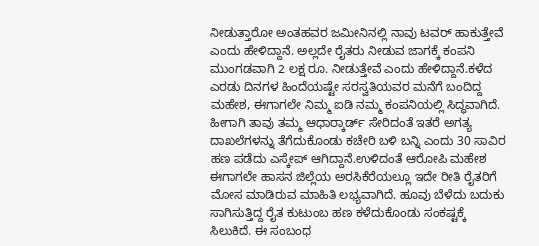ನೀಡುತ್ತಾರೋ ಅಂತಹವರ ಜಮೀನಿನಲ್ಲಿ ನಾವು ಟವರ್ ಹಾಕುತ್ತೇವೆ ಎಂದು ಹೇಳಿದ್ದಾನೆ. ಅಲ್ಲದೇ ರೈತರು ನೀಡುವ ಜಾಗಕ್ಕೆ ಕಂಪನಿ ಮುಂಗಡವಾಗಿ 2 ಲಕ್ಷ ರೂ. ನೀಡುತ್ತೇವೆ ಎಂದು ಹೇಳಿದ್ದಾನೆ.ಕಳೆದ ಎರಡು ದಿನಗಳ ಹಿಂದೆಯಷ್ಟೇ ಸರಸ್ವತಿಯವರ ಮನೆಗೆ ಬಂದಿದ್ದ ಮಹೇಶ, ಈಗಾಗಲೇ ನಿಮ್ಮ ಐಡಿ ನಮ್ಮ ಕಂಪನಿಯಲ್ಲಿ ಸಿದ್ಧವಾಗಿದೆ. ಹೀಗಾಗಿ ತಾವು ತಮ್ಮ ಆಧಾರ್‍ಕಾರ್ಡ್ ಸೇರಿದಂತೆ ಇತರೆ ಅಗತ್ಯ ದಾಖಲೆಗಳನ್ನು ತೆಗೆದುಕೊಂಡು ಕಚೇರಿ ಬಳಿ ಬನ್ನಿ ಎಂದು 30 ಸಾವಿರ ಹಣ ಪಡೆದು ಎಸ್ಕೇಪ್ ಆಗಿದ್ದಾನೆ.ಉಳಿದಂತೆ ಆರೋಪಿ ಮಹೇಶ ಈಗಾಗಲೇ ಹಾಸನ ಜಿಲ್ಲೆಯ ಅರಸಿಕೆರೆಯಲ್ಲೂ ಇದೇ ರೀತಿ ರೈತರಿಗೆ ಮೋಸ ಮಾಡಿರುವ ಮಾಹಿತಿ ಲಭ್ಯವಾಗಿದೆ. ಹೂವು ಬೆಳೆದು ಬದುಕು ಸಾಗಿಸುತ್ತಿದ್ದ ರೈತ ಕುಟುಂಬ ಹಣ ಕಳೆದುಕೊಂಡು ಸಂಕಷ್ಟಕ್ಕೆ ಸಿಲುಕಿದೆ. ಈ ಸಂಬಂಧ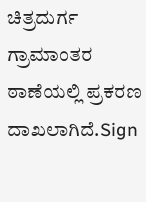ಚಿತ್ರದುರ್ಗ ಗ್ರಾಮಾಂತರ ಠಾಣೆಯಲ್ಲಿ ಪ್ರಕರಣ ದಾಖಲಾಗಿದೆ.Sign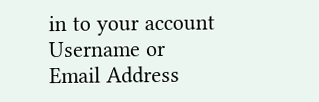in to your account
Username or Email Address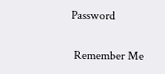Password

 Remember Me